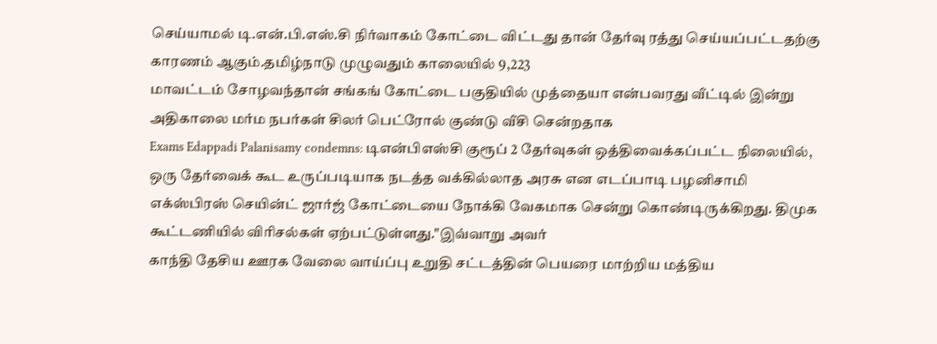செய்யாமல் டி.என்.பி.எஸ்.சி நிர்வாகம் கோட்டை விட்டது தான் தேர்வு ரத்து செய்யப்பட்டதற்கு காரணம் ஆகும்.தமிழ்நாடு முழுவதும் காலையில் 9,223
மாவட்டம் சோழவந்தான் சங்கங் கோட்டை பகுதியில் முத்தையா என்பவரது வீட்டில் இன்று அதிகாலை மர்ம நபர்கள் சிலர் பெட்ரோல் குண்டு வீசி சென்றதாக
Exams Edappadi Palanisamy condemns: டிஎன்பிஎஸ்சி குரூப் 2 தேர்வுகள் ஒத்திவைக்கப்பட்ட நிலையில், ஒரு தேர்வைக் கூட உருப்படியாக நடத்த வக்கில்லாத அரசு என எடப்பாடி பழனிசாமி
எக்ஸ்பிரஸ் செயின்ட் ஜார்ஜ் கோட்டையை நோக்கி வேகமாக சென்று கொண்டிருக்கிறது. திமுக கூட்டணியில் விரிசல்கள் ஏற்பட்டுள்ளது."இவ்வாறு அவர்
காந்தி தேசிய ஊரக வேலை வாய்ப்பு உறுதி சட்டத்தின் பெயரை மாற்றிய மத்திய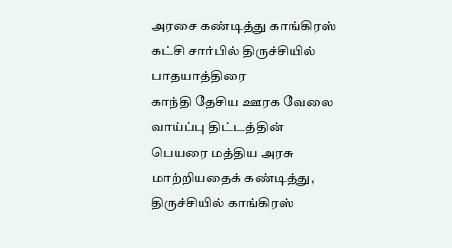அரசை கண்டித்து காங்கிரஸ் கட்சி சார்பில் திருச்சியில் பாதயாத்திரை
காந்தி தேசிய ஊரக வேலை வாய்ப்பு திட்டத்தின் பெயரை மத்திய அரசு மாற்றியதைக் கண்டித்து, திருச்சியில் காங்கிரஸ்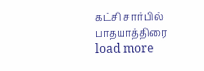கட்சி சார்பில் பாதயாத்திரை
load more